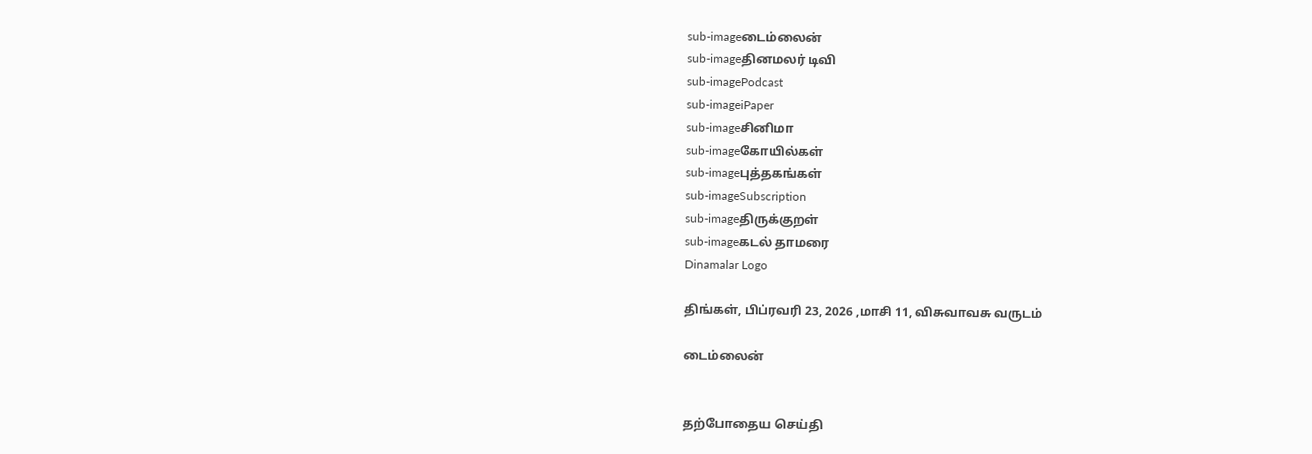sub-imageடைம்லைன்
sub-imageதினமலர் டிவி
sub-imagePodcast
sub-imageiPaper
sub-imageசினிமா
sub-imageகோயில்கள்
sub-imageபுத்தகங்கள்
sub-imageSubscription
sub-imageதிருக்குறள்
sub-imageகடல் தாமரை
Dinamalar Logo

திங்கள், பிப்ரவரி 23, 2026 ,மாசி 11, விசுவாவசு வருடம்

டைம்லைன்


தற்போதைய செய்தி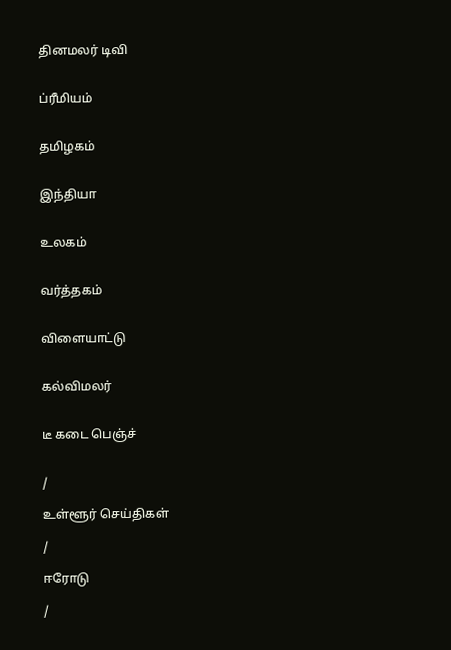தினமலர் டிவி


ப்ரீமியம்


தமிழகம்


இந்தியா


உலகம்


வர்த்தகம்


விளையாட்டு


கல்விமலர்


டீ கடை பெஞ்ச்


/

உள்ளூர் செய்திகள்

/

ஈரோடு

/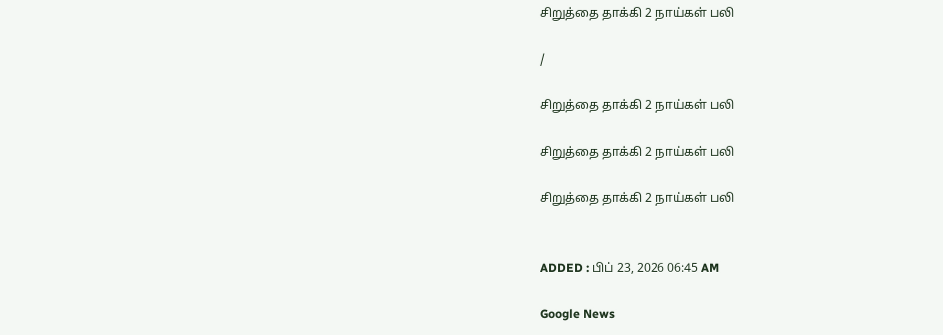சிறுத்தை தாக்கி 2 நாய்கள் பலி

/

சிறுத்தை தாக்கி 2 நாய்கள் பலி

சிறுத்தை தாக்கி 2 நாய்கள் பலி

சிறுத்தை தாக்கி 2 நாய்கள் பலி


ADDED : பிப் 23, 2026 06:45 AM

Google News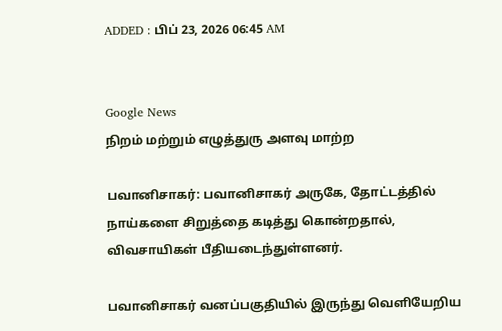ADDED : பிப் 23, 2026 06:45 AM


Google News
நிறம் மற்றும் எழுத்துரு அளவு மாற்ற

பவானிசாகர்: பவானிசாகர் அருகே, தோட்டத்தில் நாய்களை சிறுத்தை கடித்து கொன்றதால், விவசாயிகள் பீதியடைந்துள்ளனர்.

பவானிசாகர் வனப்பகுதியில் இருந்து வெளியேறிய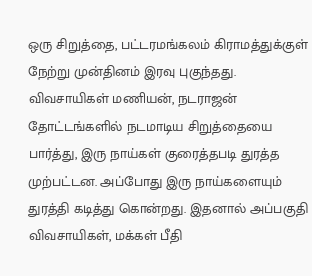ஒரு சிறுத்தை, பட்டரமங்கலம் கிராமத்துக்குள் நேற்று முன்தினம் இரவு புகுந்தது. விவசாயிகள் மணியன், நடராஜன் தோட்டங்களில் நடமாடிய சிறுத்தையை பார்த்து, இரு நாய்கள் குரைத்தபடி துரத்த முற்பட்டன. அப்போது இரு நாய்களையும் துரத்தி கடித்து கொன்றது. இதனால் அப்பகுதி விவசாயிகள், மக்கள் பீதி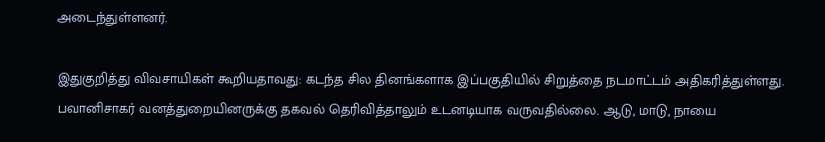அடைந்துள்ளனர்.

இதுகுறித்து விவசாயிகள் கூறியதாவது: கடந்த சில தினங்களாக இப்பகுதியில் சிறுத்தை நடமாட்டம் அதிகரித்துள்ளது. பவானிசாகர் வனத்துறையினருக்கு தகவல் தெரிவித்தாலும் உடனடியாக வருவதில்லை. ஆடு, மாடு, நாயை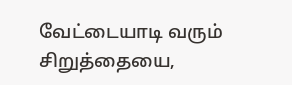வேட்டையாடி வரும் சிறுத்தையை,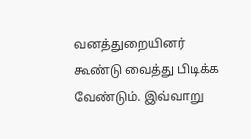வனத்துறையினர் கூண்டு வைத்து பிடிக்க வேண்டும். இவ்வாறு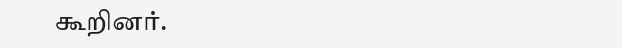கூறினர்.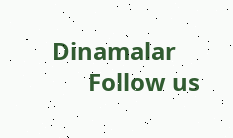Dinamalar
      Follow us